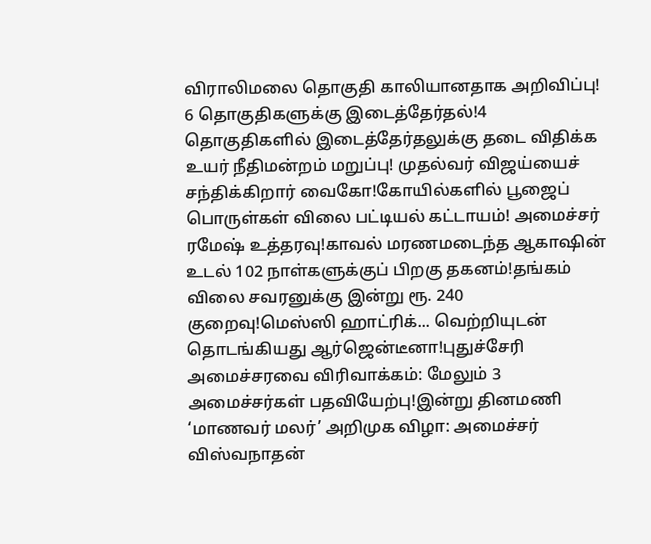விராலிமலை தொகுதி காலியானதாக அறிவிப்பு! 6 தொகுதிகளுக்கு இடைத்தேர்தல்!4 தொகுதிகளில் இடைத்தேர்தலுக்கு தடை விதிக்க உயர் நீதிமன்றம் மறுப்பு! முதல்வர் விஜய்யைச் சந்திக்கிறார் வைகோ!கோயில்களில் பூஜைப் பொருள்கள் விலை பட்டியல் கட்டாயம்! அமைச்சர் ரமேஷ் உத்தரவு!காவல் மரணமடைந்த ஆகாஷின் உடல் 102 நாள்களுக்குப் பிறகு தகனம்!தங்கம் விலை சவரனுக்கு இன்று ரூ. 240 குறைவு!மெஸ்ஸி ஹாட்ரிக்... வெற்றியுடன் தொடங்கியது ஆர்ஜென்டீனா!புதுச்சேரி அமைச்சரவை விரிவாக்கம்: மேலும் 3 அமைச்சர்கள் பதவியேற்பு!இன்று தினமணி ‘மாணவர் மலர்’ அறிமுக விழா: அமைச்சர் விஸ்வநாதன்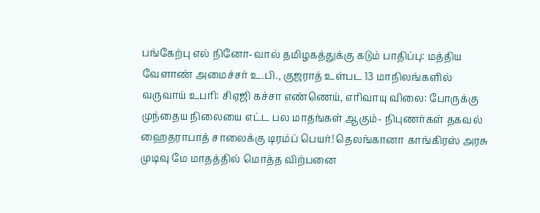பங்கேற்பு எல் நினோ-வால் தமிழகத்துக்கு கடும் பாதிப்பு: மத்திய வேளாண் அமைச்சர் உ.பி., குஜராத் உள்பட 13 மாநிலங்களில் வருவாய் உபரி: சிஏஜி கச்சா எண்ணெய், எரிவாயு விலை: போருக்கு முந்தைய நிலையை எட்ட பல மாதங்கள் ஆகும்- நிபுணர்கள் தகவல் ஹைதராபாத் சாலைக்கு டிரம்ப் பெயர்! தெலங்கானா காங்கிரஸ் அரசு முடிவு மே மாதத்தில் மொத்த விற்பனை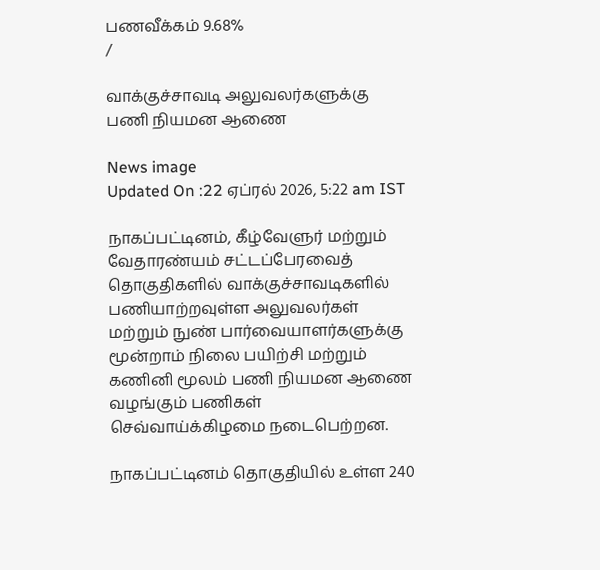பணவீக்கம் 9.68%
/

வாக்குச்சாவடி அலுவலர்களுக்கு பணி நியமன ஆணை

News image
Updated On :22 ஏப்ரல் 2026, 5:22 am IST

நாகப்பட்டினம், கீழ்வேளுர் மற்றும் வேதாரண்யம் சட்டப்பேரவைத் தொகுதிகளில் வாக்குச்சாவடிகளில் பணியாற்றவுள்ள அலுவலர்கள் மற்றும் நுண் பார்வையாளர்களுக்கு மூன்றாம் நிலை பயிற்சி மற்றும் கணினி மூலம் பணி நியமன ஆணை வழங்கும் பணிகள் செவ்வாய்க்கிழமை நடைபெற்றன.

நாகப்பட்டினம் தொகுதியில் உள்ள 240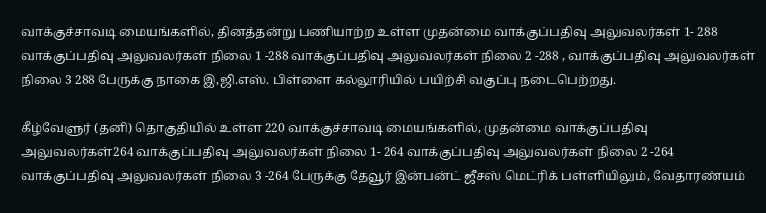வாக்குச்சாவடி மையங்களில், தினத்தன்று பணியாற்ற உள்ள முதன்மை வாக்குப்பதிவு அலுவலர்கள் 1- 288 வாக்குப்பதிவு அலுவலர்கள் நிலை 1 -288 வாக்குப்பதிவு அலுவலர்கள் நிலை 2 -288 , வாக்குப்பதிவு அலுவலர்கள் நிலை 3 288 பேருக்கு நாகை இ,ஜி.எஸ். பிள்ளை கல்லூரியில் பயிற்சி வகுப்பு நடைபெற்றது.

கீழ்வேளுர் (தனி) தொகுதியில் உள்ள 220 வாக்குச்சாவடி மையங்களில், முதன்மை வாக்குப்பதிவு அலுவலர்கள்264 வாக்குப்பதிவு அலுவலர்கள் நிலை 1- 264 வாக்குப்பதிவு அலுவலர்கள் நிலை 2 -264 வாக்குப்பதிவு அலுவலர்கள் நிலை 3 -264 பேருக்கு தேவூர் இன்பன்ட் ஜீசஸ் மெட்ரிக் பள்ளியிலும், வேதாரண்யம்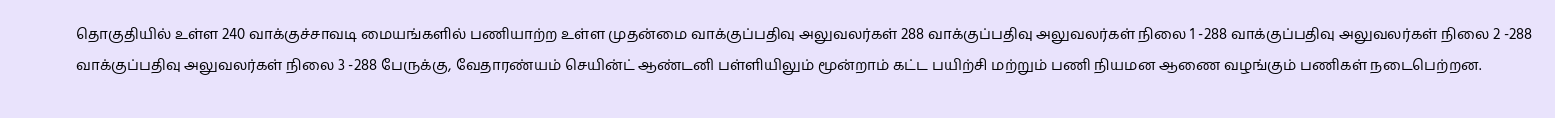தொகுதியில் உள்ள 240 வாக்குச்சாவடி மையங்களில் பணியாற்ற உள்ள முதன்மை வாக்குப்பதிவு அலுவலர்கள் 288 வாக்குப்பதிவு அலுவலர்கள் நிலை 1 -288 வாக்குப்பதிவு அலுவலர்கள் நிலை 2 -288 வாக்குப்பதிவு அலுவலர்கள் நிலை 3 -288 பேருக்கு, வேதாரண்யம் செயின்ட் ஆண்டனி பள்ளியிலும் மூன்றாம் கட்ட பயிற்சி மற்றும் பணி நியமன ஆணை வழங்கும் பணிகள் நடைபெற்றன.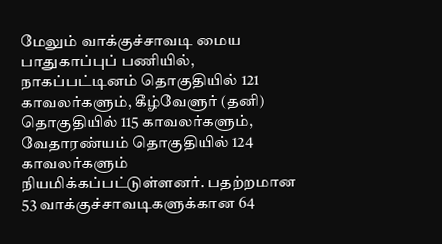மேலும் வாக்குச்சாவடி மைய பாதுகாப்புப் பணியில், நாகப்பட்டினம் தொகுதியில் 121 காவலர்களும், கீழ்வேளுர் (தனி) தொகுதியில் 115 காவலர்களும், வேதாரண்யம் தொகுதியில் 124 காவலர்களும் நியமிக்கப்பட்டுள்ளனர். பதற்றமான 53 வாக்குச்சாவடிகளுக்கான 64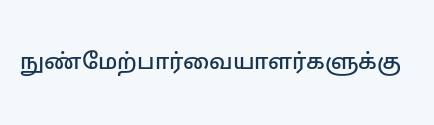நுண்மேற்பார்வையாளர்களுக்கு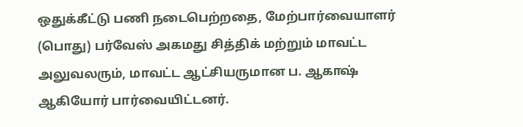ஒதுக்கீட்டு பணி நடைபெற்றதை, மேற்பார்வையாளர் (பொது) பர்வேஸ் அகமது சித்திக் மற்றும் மாவட்ட அலுவலரும், மாவட்ட ஆட்சியருமான ப. ஆகாஷ் ஆகியோர் பார்வையிட்டனர்.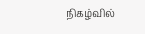நிகழ்வில்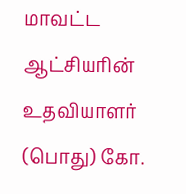மாவட்ட ஆட்சியரின் உதவியாளர் (பொது) கோ.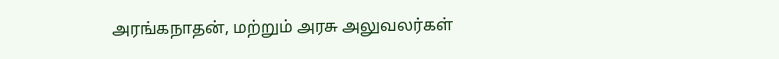அரங்கநாதன், மற்றும் அரசு அலுவலர்கள்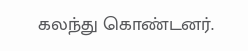கலந்து கொண்டனர்.